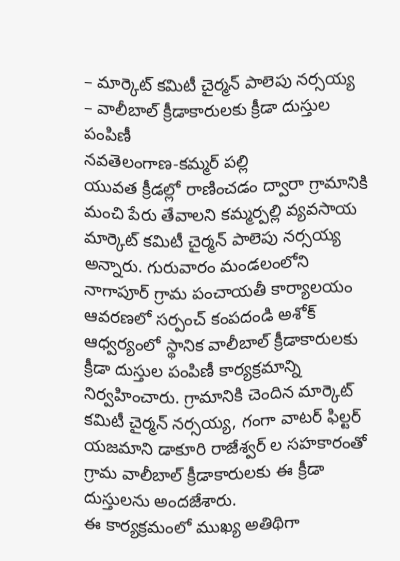– మార్కెట్ కమిటీ చైర్మన్ పాలెపు నర్సయ్య
– వాలీబాల్ క్రీడాకారులకు క్రీడా దుస్తుల పంపిణీ
నవతెలంగాణ-కమ్మర్ పల్లి
యువత క్రీడల్లో రాణించడం ద్వారా గ్రామానికి మంచి పేరు తేవాలని కమ్మర్పల్లి వ్యవసాయ మార్కెట్ కమిటీ చైర్మన్ పాలెపు నర్సయ్య అన్నారు. గురువారం మండలంలోని నాగాపూర్ గ్రామ పంచాయతీ కార్యాలయం ఆవరణలో సర్పంచ్ కంపదండి అశోక్ ఆధ్వర్యంలో స్థానిక వాలీబాల్ క్రీడాకారులకు క్రీడా దుస్తుల పంపిణీ కార్యక్రమాన్ని నిర్వహించారు. గ్రామానికి చెందిన మార్కెట్ కమిటీ చైర్మన్ నర్సయ్య, గంగా వాటర్ ఫిల్టర్ యజమాని డాకూరి రాజేశ్వర్ ల సహకారంతో గ్రామ వాలీబాల్ క్రీడాకారులకు ఈ క్రీడా దుస్తులను అందజేశారు.
ఈ కార్యక్రమంలో ముఖ్య అతిథిగా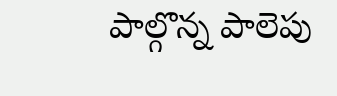పాల్గొన్న పాలెపు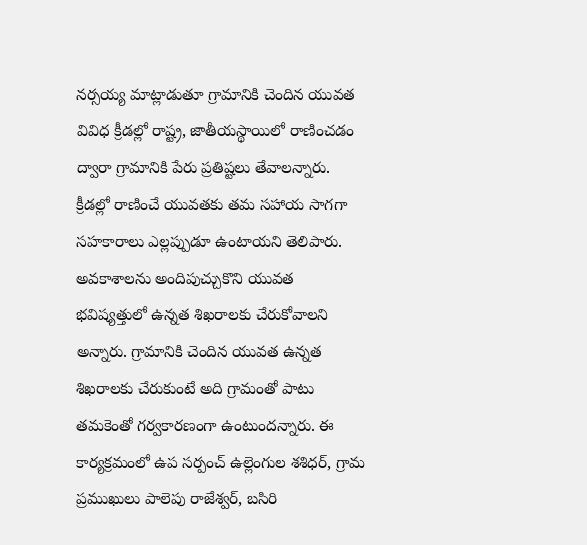నర్సయ్య మాట్లాడుతూ గ్రామానికి చెందిన యువత వివిధ క్రీడల్లో రాష్ట్ర, జాతీయస్థాయిలో రాణించడం ద్వారా గ్రామానికి పేరు ప్రతిష్టలు తేవాలన్నారు. క్రీడల్లో రాణించే యువతకు తమ సహాయ సాగగా సహకారాలు ఎల్లప్పుడూ ఉంటాయని తెలిపారు. అవకాశాలను అందిపుచ్చుకొని యువత భవిష్యత్తులో ఉన్నత శిఖరాలకు చేరుకోవాలని అన్నారు. గ్రామానికి చెందిన యువత ఉన్నత శిఖరాలకు చేరుకుంటే అది గ్రామంతో పాటు తమకెంతో గర్వకారణంగా ఉంటుందన్నారు. ఈ కార్యక్రమంలో ఉప సర్పంచ్ ఉల్లెంగుల శశిధర్, గ్రామ ప్రముఖులు పాలెపు రాజేశ్వర్, బసిరి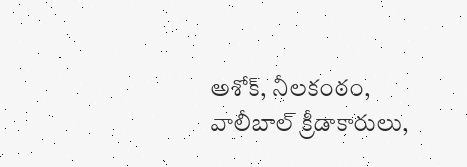అశోక్, నీలకంఠం, వాలీబాల్ క్రీడాకారులు,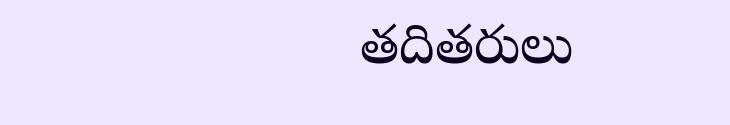తదితరులు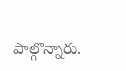పాల్గొన్నారు.